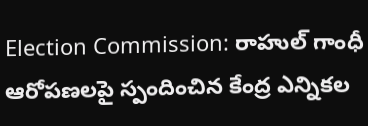Election Commission: రాహుల్ గాంధీ ఆరోపణలపై స్పందించిన కేంద్ర ఎన్నికల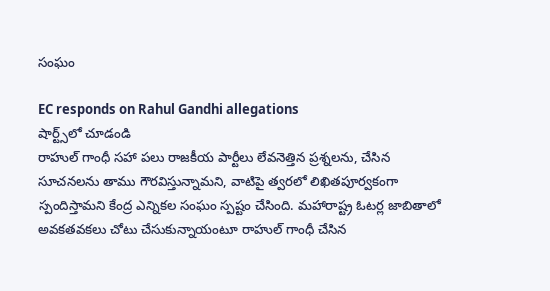సంఘం

EC responds on Rahul Gandhi allegations
షార్ట్స్‌లో చూడండి
రాహుల్ గాంధీ సహా పలు రాజకీయ పార్టీలు లేవనెత్తిన ప్రశ్నలను, చేసిన సూచనలను తాము గౌరవిస్తున్నామని, వాటిపై త్వరలో లిఖితపూర్వకంగా స్పందిస్తామని కేంద్ర ఎన్నికల సంఘం స్పష్టం చేసింది. మహారాష్ట్ర ఓటర్ల జాబితాలో అవకతవకలు చోటు చేసుకున్నాయంటూ రాహుల్ గాంధీ చేసిన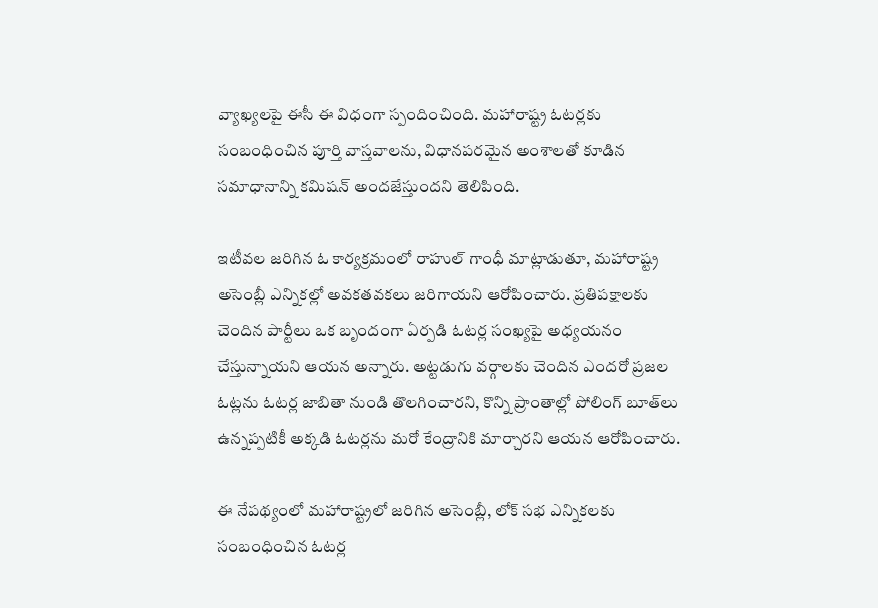వ్యాఖ్యలపై ఈసీ ఈ విధంగా స్పందించింది. మహారాష్ట్ర ఓటర్లకు సంబంధించిన పూర్తి వాస్తవాలను, విధానపరమైన అంశాలతో కూడిన సమాధానాన్ని కమిషన్ అందజేస్తుందని తెలిపింది.

ఇటీవల జరిగిన ఓ కార్యక్రమంలో రాహుల్ గాంధీ మాట్లాడుతూ, మహారాష్ట్ర అసెంబ్లీ ఎన్నికల్లో అవకతవకలు జరిగాయని ఆరోపించారు. ప్రతిపక్షాలకు చెందిన పార్టీలు ఒక బృందంగా ఏర్పడి ఓటర్ల సంఖ్యపై అధ్యయనం చేస్తున్నాయని ఆయన అన్నారు. అట్టడుగు వర్గాలకు చెందిన ఎందరో ప్రజల ఓట్లను ఓటర్ల జాబితా నుండి తొలగించారని, కొన్ని ప్రాంతాల్లో పోలింగ్ బూత్‌లు ఉన్నప్పటికీ అక్కడి ఓటర్లను మరో కేంద్రానికి మార్చారని ఆయన ఆరోపించారు.

ఈ నేపథ్యంలో మహారాష్ట్రలో జరిగిన అసెంబ్లీ, లోక్ సభ ఎన్నికలకు సంబంధించిన ఓటర్ల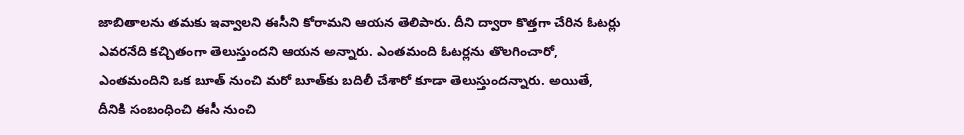జాబితాలను తమకు ఇవ్వాలని ఈసీని కోరామని ఆయన తెలిపారు. దీని ద్వారా కొత్తగా చేరిన ఓటర్లు ఎవరనేది కచ్చితంగా తెలుస్తుందని ఆయన అన్నారు. ఎంతమంది ఓటర్లను తొలగించారో, ఎంతమందిని ఒక బూత్ నుంచి మరో బూత్‌కు బదిలీ చేశారో కూడా తెలుస్తుందన్నారు. అయితే, దీనికి సంబంధించి ఈసీ నుంచి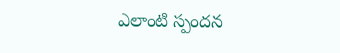ఎలాంటి స్పందన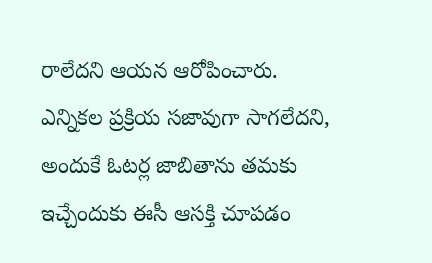రాలేదని ఆయన ఆరోపించారు. ఎన్నికల ప్రక్రియ సజావుగా సాగలేదని, అందుకే ఓటర్ల జాబితాను తమకు ఇచ్చేందుకు ఈసీ ఆసక్తి చూపడం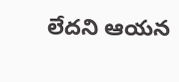లేదని ఆయన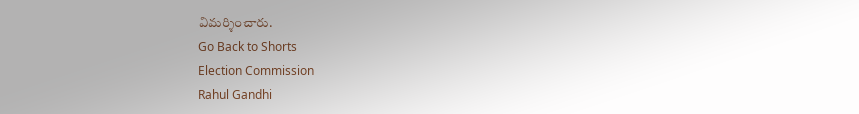విమర్శించారు.
Go Back to Shorts
Election Commission
Rahul Gandhi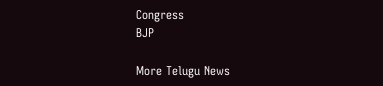Congress
BJP

More Telugu News